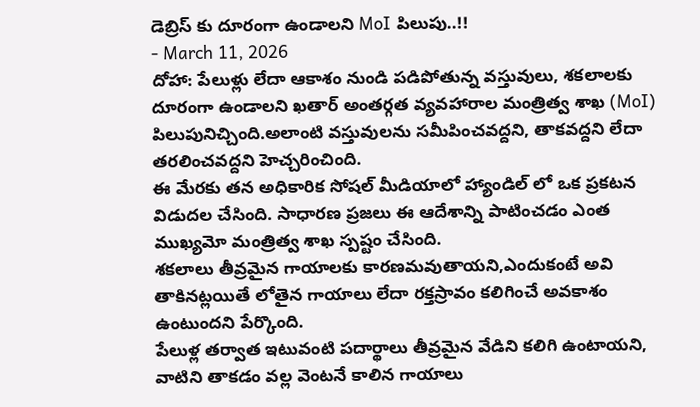డెబ్రిస్ కు దూరంగా ఉండాలని MoI పిలుపు..!!
- March 11, 2026
దోహా: పేలుళ్లు లేదా ఆకాశం నుండి పడిపోతున్న వస్తువులు, శకలాలకు దూరంగా ఉండాలని ఖతార్ అంతర్గత వ్యవహారాల మంత్రిత్వ శాఖ (MoI) పిలుపునిచ్చింది.అలాంటి వస్తువులను సమీపించవద్దని, తాకవద్దని లేదా తరలించవద్దని హెచ్చరించింది.
ఈ మేరకు తన అధికారిక సోషల్ మీడియాలో హ్యాండిల్ లో ఒక ప్రకటన విడుదల చేసింది. సాధారణ ప్రజలు ఈ ఆదేశాన్ని పాటించడం ఎంత ముఖ్యమో మంత్రిత్వ శాఖ స్పష్టం చేసింది.
శకలాలు తీవ్రమైన గాయాలకు కారణమవుతాయని,ఎందుకంటే అవి తాకినట్లయితే లోతైన గాయాలు లేదా రక్తస్రావం కలిగించే అవకాశం ఉంటుందని పేర్కొంది.
పేలుళ్ల తర్వాత ఇటువంటి పదార్థాలు తీవ్రమైన వేడిని కలిగి ఉంటాయని, వాటిని తాకడం వల్ల వెంటనే కాలిన గాయాలు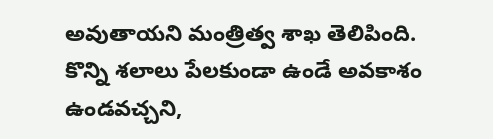అవుతాయని మంత్రిత్వ శాఖ తెలిపింది.
కొన్ని శలాలు పేలకుండా ఉండే అవకాశం ఉండవచ్చని,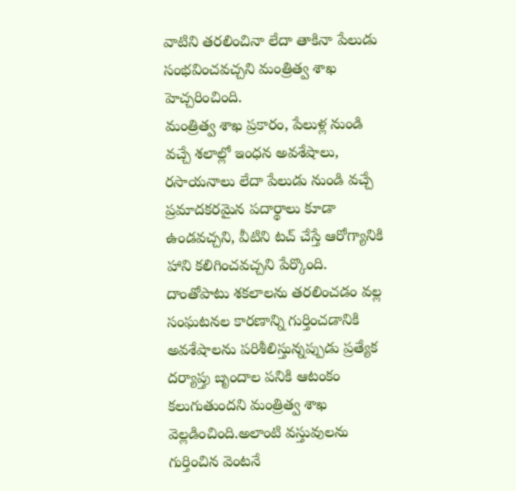వాటిని తరలించినా లేదా తాకినా పేలుడు సంభవించవచ్చని మంత్రిత్వ శాఖ హెచ్చరించింది.
మంత్రిత్వ శాఖ ప్రకారం, పేలుళ్ల నుండి వచ్చే శలాల్లో ఇంధన అవశేషాలు, రసాయనాలు లేదా పేలుడు నుండి వచ్చే ప్రమాదకరమైన పదార్థాలు కూడా ఉండవచ్చని, వీటిని టచ్ చేస్తే ఆరోగ్యానికి హాని కలిగించవచ్చని పేర్కొంది.
దాంతోపాటు శకలాలను తరలించడం వల్ల సంఘటనల కారణాన్ని గుర్తించడానికి అవశేషాలను పరిశీలిస్తున్నప్పుడు ప్రత్యేక దర్యాప్తు బృందాల పనికి ఆటంకం కలుగుతుందని మంత్రిత్వ శాఖ వెల్లడించింది.అలాంటి వస్తువులను గుర్తించిన వెంటనే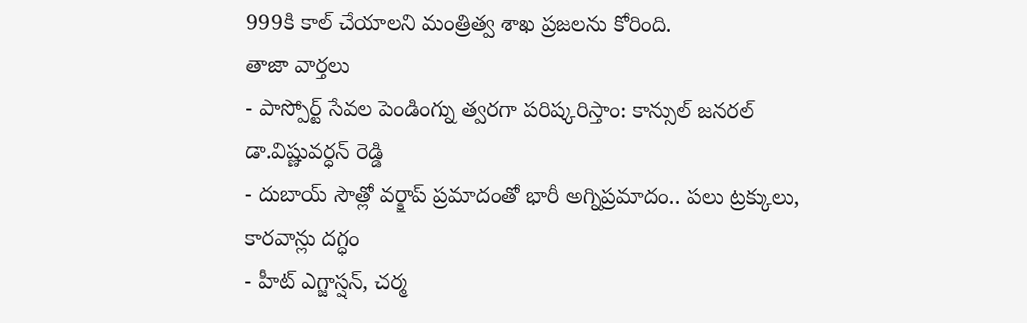999కి కాల్ చేయాలని మంత్రిత్వ శాఖ ప్రజలను కోరింది.
తాజా వార్తలు
- పాస్పోర్ట్ సేవల పెండింగ్ను త్వరగా పరిష్కరిస్తాం: కాన్సుల్ జనరల్ డా.విష్ణువర్ధన్ రెడ్డి
- దుబాయ్ సౌత్లో వర్క్షాప్ ప్రమాదంతో భారీ అగ్నిప్రమాదం.. పలు ట్రక్కులు, కారవాన్లు దగ్ధం
- హీట్ ఎగ్జాస్షన్, చర్మ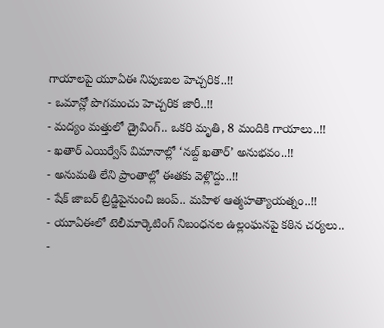గాయాలపై యూఏఈ నిపుణుల హెచ్చరిక..!!
- ఒమాన్లో పొగమంచు హెచ్చరిక జారీ..!!
- మద్యం మత్తులో డ్రైవింగ్.. ఒకరి మృతి, 8 మందికి గాయాలు..!!
- ఖతార్ ఎయిర్వేస్ విమానాల్లో ‘నబ్ద్ ఖతార్’ అనుభవం..!!
- అనుమతి లేని ప్రాంతాల్లో ఈతకు వెళ్లొద్దు..!!
- షేక్ జాబర్ బ్రిడ్జిపైనుంచి జంప్.. మహిళ ఆత్మహత్యాయత్నం..!!
- యూఏఈలో టెలీమార్కెటింగ్ నిబంధనల ఉల్లంఘనపై కఠిన చర్యలు..
-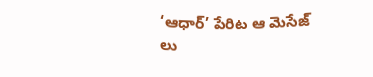‘ఆధార్’ పేరిట ఆ మెసేజ్ లు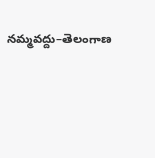నమ్మవద్దు–తెలంగాణ